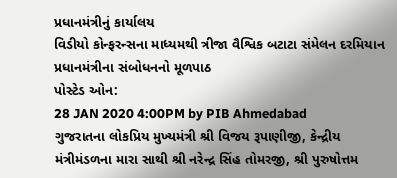પ્રધાનમંત્રીનું કાર્યાલય
વિડીયો કોન્ફરન્સના માધ્યમથી ત્રીજા વૈશ્વિક બટાટા સંમેલન દરમિયાન પ્રધાનમંત્રીના સંબોધનનો મૂળપાઠ
પોસ્ટેડ ઓન:
28 JAN 2020 4:00PM by PIB Ahmedabad
ગુજરાતના લોકપ્રિય મુખ્યમંત્રી શ્રી વિજય રૂપાણીજી, કેન્દ્રીય મંત્રીમંડળના મારા સાથી શ્રી નરેન્દ્ર સિંહ તોમરજી, શ્રી પુરુષોત્તમ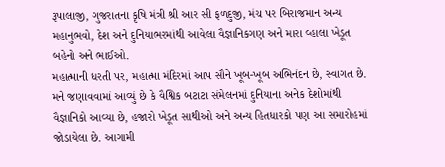રૂપાલાજી, ગુજરાતના કૃષિ મંત્રી શ્રી આર સી ફળદુજી, મંચ પર બિરાજમાન અન્ય મહાનુભવો, દેશ અને દુનિયાભરમાંથી આવેલા વૈજ્ઞાનિકગણ અને મારા વ્હાલા ખેડૂત બહેનો અને ભાઈઓ.
મહાત્માની ધરતી પર, મહાત્મા મંદિરમાં આપ સૌને ખૂબ-ખૂબ અભિનંદન છે, સ્વાગત છે.
મને જણાવવામાં આવ્યું છે કે વૈશ્વિક બટાટા સંમેલનમાં દુનિયાના અનેક દેશોમાંથી વૈજ્ઞાનિકો આવ્યા છે, હજારો ખેડૂત સાથીઓ અને અન્ય હિતધારકો પણ આ સમારોહમાં જોડાયેલા છે. આગામી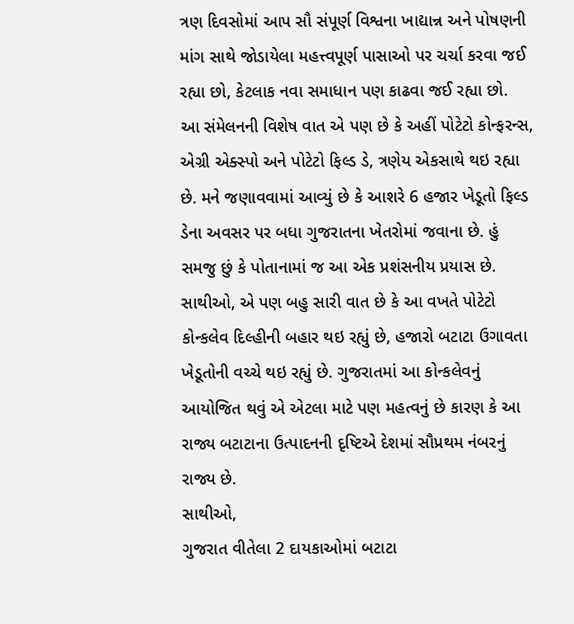ત્રણ દિવસોમાં આપ સૌ સંપૂર્ણ વિશ્વના ખાદ્યાન્ન અને પોષણની માંગ સાથે જોડાયેલા મહત્ત્વપૂર્ણ પાસાઓ પર ચર્ચા કરવા જઈ રહ્યા છો, કેટલાક નવા સમાધાન પણ કાઢવા જઈ રહ્યા છો.
આ સંમેલનની વિશેષ વાત એ પણ છે કે અહીં પોટેટો કોન્ફરન્સ, એગ્રી એક્સ્પો અને પોટેટો ફિલ્ડ ડે, ત્રણેય એકસાથે થઇ રહ્યા છે. મને જણાવવામાં આવ્યું છે કે આશરે 6 હજાર ખેડૂતો ફિલ્ડ ડેના અવસર પર બધા ગુજરાતના ખેતરોમાં જવાના છે. હું સમજુ છું કે પોતાનામાં જ આ એક પ્રશંસનીય પ્રયાસ છે.
સાથીઓ, એ પણ બહુ સારી વાત છે કે આ વખતે પોટેટો કોન્કલેવ દિલ્હીની બહાર થઇ રહ્યું છે, હજારો બટાટા ઉગાવતા ખેડૂતોની વચ્ચે થઇ રહ્યું છે. ગુજરાતમાં આ કોન્કલેવનું આયોજિત થવું એ એટલા માટે પણ મહત્વનું છે કારણ કે આ રાજ્ય બટાટાના ઉત્પાદનની દૃષ્ટિએ દેશમાં સૌપ્રથમ નંબરનું રાજ્ય છે.
સાથીઓ,
ગુજરાત વીતેલા 2 દાયકાઓમાં બટાટા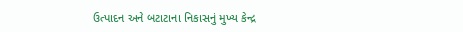ઉત્પાદન અને બટાટાના નિકાસનું મુખ્ય કેન્દ્ર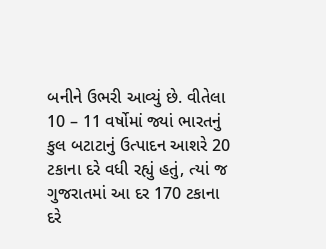બનીને ઉભરી આવ્યું છે. વીતેલા 10 – 11 વર્ષોમાં જ્યાં ભારતનું કુલ બટાટાનું ઉત્પાદન આશરે 20 ટકાના દરે વધી રહ્યું હતું, ત્યાં જ ગુજરાતમાં આ દર 170 ટકાના દરે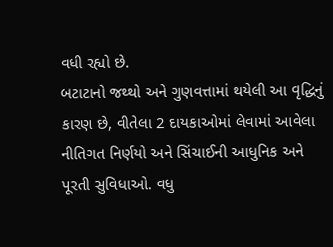વધી રહ્યો છે.
બટાટાનો જથ્થો અને ગુણવત્તામાં થયેલી આ વૃદ્ધિનું કારણ છે, વીતેલા 2 દાયકાઓમાં લેવામાં આવેલા નીતિગત નિર્ણયો અને સિંચાઈની આધુનિક અને પૂરતી સુવિધાઓ. વધુ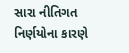સારા નીતિગત નિર્ણયોના કારણે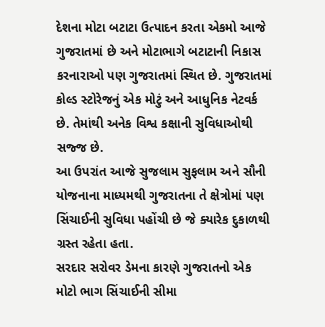દેશના મોટા બટાટા ઉત્પાદન કરતા એકમો આજે ગુજરાતમાં છે અને મોટાભાગે બટાટાની નિકાસ કરનારાઓ પણ ગુજરાતમાં સ્થિત છે. ગુજરાતમાં કોલ્ડ સ્ટોરેજનું એક મોટું અને આધુનિક નેટવર્ક છે. તેમાંથી અનેક વિશ્વ કક્ષાની સુવિધાઓથી સજ્જ છે.
આ ઉપરાંત આજે સુજલામ સુફલામ અને સૌની યોજનાના માધ્યમથી ગુજરાતના તે ક્ષેત્રોમાં પણ સિંચાઈની સુવિધા પહોંચી છે જે ક્યારેક દુકાળથી ગ્રસ્ત રહેતા હતા.
સરદાર સરોવર ડેમના કારણે ગુજરાતનો એક મોટો ભાગ સિંચાઈની સીમા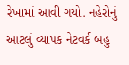રેખામાં આવી ગયો. નહેરોનું આટલું વ્યાપક નેટવર્ક બહુ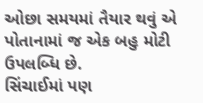ઓછા સમયમાં તૈયાર થવું એ પોતાનામાં જ એક બહુ મોટી ઉપલબ્ધિ છે.
સિંચાઈમાં પણ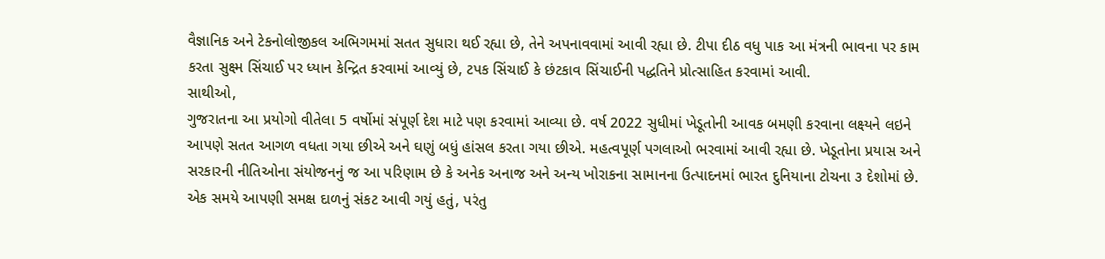વૈજ્ઞાનિક અને ટેકનોલોજીકલ અભિગમમાં સતત સુધારા થઈ રહ્યા છે, તેને અપનાવવામાં આવી રહ્યા છે. ટીપા દીઠ વધુ પાક આ મંત્રની ભાવના પર કામ કરતા સુક્ષ્મ સિંચાઈ પર ધ્યાન કેન્દ્રિત કરવામાં આવ્યું છે, ટપક સિંચાઈ કે છંટકાવ સિંચાઈની પદ્ધતિને પ્રોત્સાહિત કરવામાં આવી.
સાથીઓ,
ગુજરાતના આ પ્રયોગો વીતેલા 5 વર્ષોમાં સંપૂર્ણ દેશ માટે પણ કરવામાં આવ્યા છે. વર્ષ 2022 સુધીમાં ખેડૂતોની આવક બમણી કરવાના લક્ષ્યને લઇને આપણે સતત આગળ વધતા ગયા છીએ અને ઘણું બધું હાંસલ કરતા ગયા છીએ. મહત્વપૂર્ણ પગલાઓ ભરવામાં આવી રહ્યા છે. ખેડૂતોના પ્રયાસ અને સરકારની નીતિઓના સંયોજનનું જ આ પરિણામ છે કે અનેક અનાજ અને અન્ય ખોરાકના સામાનના ઉત્પાદનમાં ભારત દુનિયાના ટોચના ૩ દેશોમાં છે. એક સમયે આપણી સમક્ષ દાળનું સંકટ આવી ગયું હતું, પરંતુ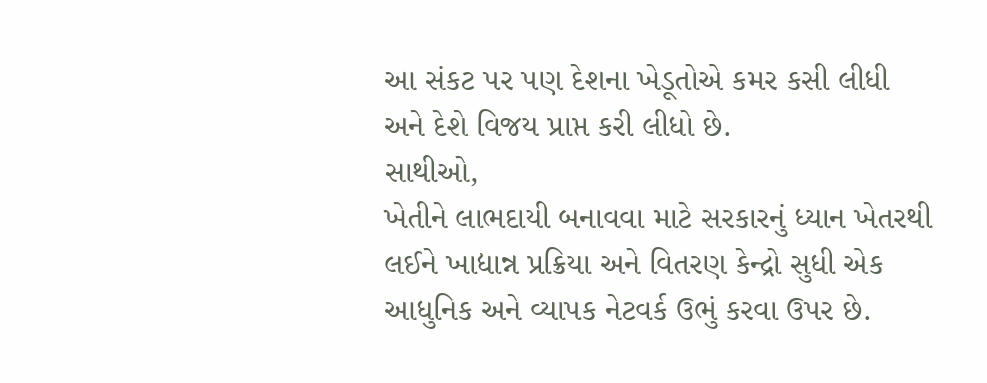આ સંકટ પર પણ દેશના ખેડૂતોએ કમર કસી લીધી અને દેશે વિજય પ્રાપ્ત કરી લીધો છે.
સાથીઓ,
ખેતીને લાભદાયી બનાવવા માટે સરકારનું ધ્યાન ખેતરથી લઈને ખાદ્યાન્ન પ્રક્રિયા અને વિતરણ કેન્દ્રો સુધી એક આધુનિક અને વ્યાપક નેટવર્ક ઉભું કરવા ઉપર છે.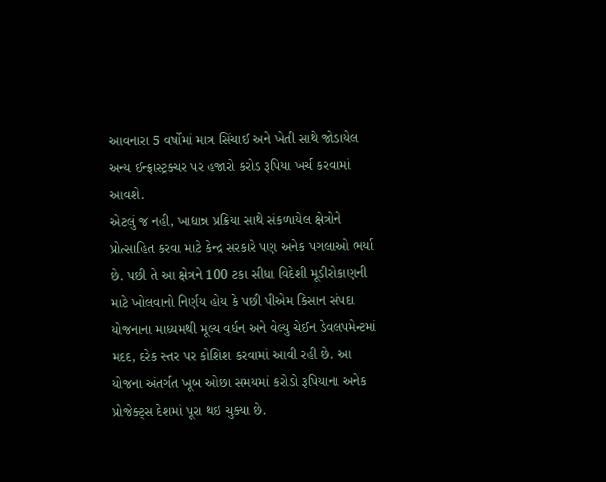આવનારા 5 વર્ષોમાં માત્ર સિંચાઈ અને ખેતી સાથે જોડાયેલ અન્ય ઈન્ફ્રાસ્ટ્રક્ચર પર હજારો કરોડ રૂપિયા ખર્ચ કરવામાં આવશે.
એટલું જ નહી, ખાદ્યાન્ન પ્રક્રિયા સાથે સંકળાયેલ ક્ષેત્રોને પ્રોત્સાહિત કરવા માટે કેન્દ્ર સરકારે પણ અનેક પગલાઓ ભર્યા છે. પછી તે આ ક્ષેત્રને 100 ટકા સીધા વિદેશી મૂડીરોકાણની માટે ખોલવાનો નિર્ણય હોય કે પછી પીએમ કિસાન સંપદા યોજનાના માધ્યમથી મૂલ્ય વર્ધન અને વેલ્યુ ચેઈન ડેવલપમેન્ટમાં મદદ, દરેક સ્તર પર કોશિશ કરવામાં આવી રહી છે. આ યોજના અંતર્ગત ખૂબ ઓછા સમયમાં કરોડો રૂપિયાના અનેક પ્રોજેક્ટ્સ દેશમાં પૂરા થઇ ચુક્યા છે.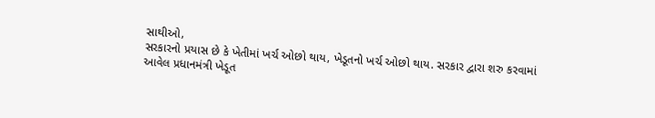સાથીઓ,
સરકારનો પ્રયાસ છે કે ખેતીમાં ખર્ચ ઓછો થાય, ખેડૂતનો ખર્ચ ઓછો થાય. સરકાર દ્વારા શરુ કરવામાં આવેલ પ્રધાનમંત્રી ખેડૂત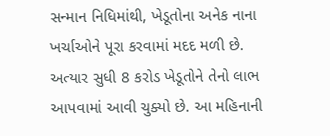સન્માન નિધિમાંથી, ખેડૂતોના અનેક નાના ખર્ચાઓને પૂરા કરવામાં મદદ મળી છે. અત્યાર સુધી 8 કરોડ ખેડૂતોને તેનો લાભ આપવામાં આવી ચુક્યો છે. આ મહિનાની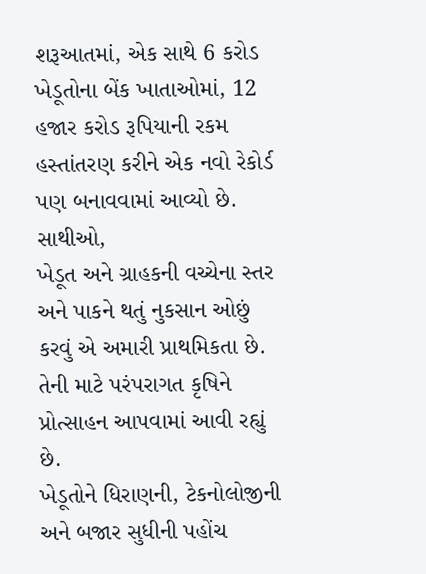શરૂઆતમાં, એક સાથે 6 કરોડ ખેડૂતોના બેંક ખાતાઓમાં, 12 હજાર કરોડ રૂપિયાની રકમ હસ્તાંતરણ કરીને એક નવો રેકોર્ડ પણ બનાવવામાં આવ્યો છે.
સાથીઓ,
ખેડૂત અને ગ્રાહકની વચ્ચેના સ્તર અને પાકને થતું નુકસાન ઓછું કરવું એ અમારી પ્રાથમિકતા છે. તેની માટે પરંપરાગત કૃષિને પ્રોત્સાહન આપવામાં આવી રહ્યું છે.
ખેડૂતોને ધિરાણની, ટેકનોલોજીની અને બજાર સુધીની પહોંચ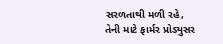સરળતાથી મળી રહે, તેની માટે ફાર્મર પ્રોડ્યુસર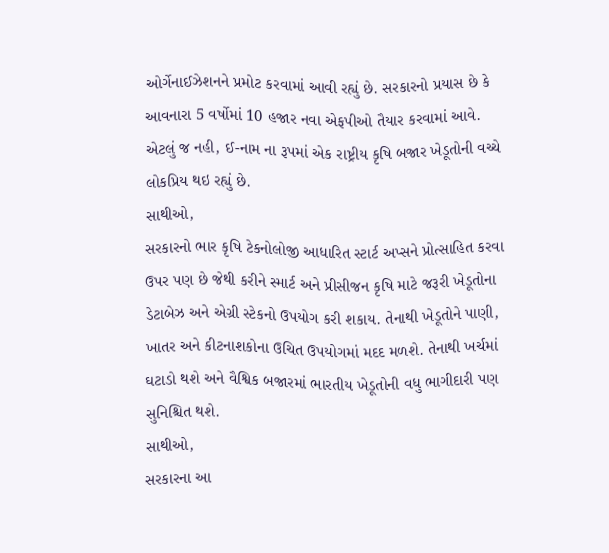ઓર્ગેનાઈઝેશનને પ્રમોટ કરવામાં આવી રહ્યું છે. સરકારનો પ્રયાસ છે કે આવનારા 5 વર્ષોમાં 10 હજાર નવા એફપીઓ તૈયાર કરવામાં આવે. એટલું જ નહી, ઈ-નામ ના રૂપમાં એક રાષ્ટ્રીય કૃષિ બજાર ખેડૂતોની વચ્ચે લોકપ્રિય થઇ રહ્યું છે.
સાથીઓ,
સરકારનો ભાર કૃષિ ટેકનોલોજી આધારિત સ્ટાર્ટ અપ્સને પ્રોત્સાહિત કરવા ઉપર પણ છે જેથી કરીને સ્માર્ટ અને પ્રીસીજન કૃષિ માટે જરૂરી ખેડૂતોના ડેટાબેઝ અને એગ્રી સ્ટેકનો ઉપયોગ કરી શકાય. તેનાથી ખેડૂતોને પાણી, ખાતર અને કીટનાશકોના ઉચિત ઉપયોગમાં મદદ મળશે. તેનાથી ખર્ચમાં ઘટાડો થશે અને વૈશ્વિક બજારમાં ભારતીય ખેડૂતોની વધુ ભાગીદારી પણ સુનિશ્ચિત થશે.
સાથીઓ,
સરકારના આ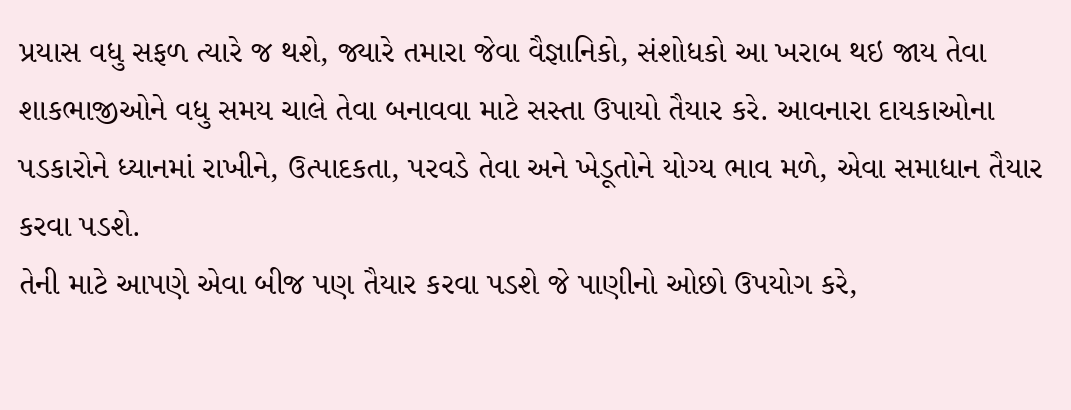પ્રયાસ વધુ સફળ ત્યારે જ થશે, જ્યારે તમારા જેવા વૈજ્ઞાનિકો, સંશોધકો આ ખરાબ થઇ જાય તેવા શાકભાજીઓને વધુ સમય ચાલે તેવા બનાવવા માટે સસ્તા ઉપાયો તૈયાર કરે. આવનારા દાયકાઓના પડકારોને ધ્યાનમાં રાખીને, ઉત્પાદકતા, પરવડે તેવા અને ખેડૂતોને યોગ્ય ભાવ મળે, એવા સમાધાન તૈયાર કરવા પડશે.
તેની માટે આપણે એવા બીજ પણ તૈયાર કરવા પડશે જે પાણીનો ઓછો ઉપયોગ કરે,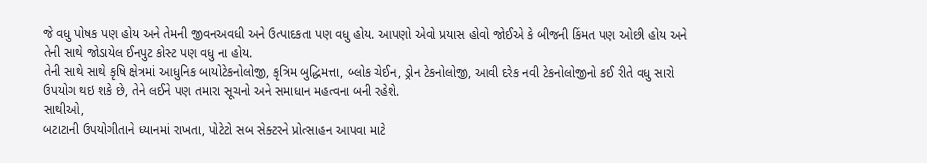જે વધુ પોષક પણ હોય અને તેમની જીવનઅવધી અને ઉત્પાદકતા પણ વધુ હોય. આપણો એવો પ્રયાસ હોવો જોઈએ કે બીજની કિંમત પણ ઓછી હોય અને તેની સાથે જોડાયેલ ઈનપુટ કોસ્ટ પણ વધુ ના હોય.
તેની સાથે સાથે કૃષિ ક્ષેત્રમાં આધુનિક બાયોટેકનોલોજી, કૃત્રિમ બુદ્ધિમત્તા, બ્લોક ચેઈન, ડ્રોન ટેકનોલોજી, આવી દરેક નવી ટેકનોલોજીનો કઈ રીતે વધુ સારો ઉપયોગ થઇ શકે છે, તેને લઈને પણ તમારા સૂચનો અને સમાધાન મહત્વના બની રહેશે.
સાથીઓ,
બટાટાની ઉપયોગીતાને ધ્યાનમાં રાખતા, પોટેટો સબ સેક્ટરને પ્રોત્સાહન આપવા માટે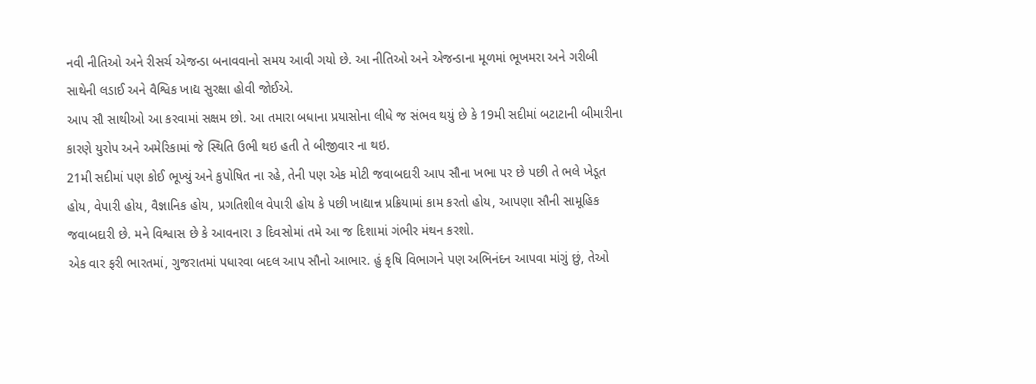નવી નીતિઓ અને રીસર્ચ એજન્ડા બનાવવાનો સમય આવી ગયો છે. આ નીતિઓ અને એજન્ડાના મૂળમાં ભૂખમરા અને ગરીબી સાથેની લડાઈ અને વૈશ્વિક ખાદ્ય સુરક્ષા હોવી જોઈએ.
આપ સૌ સાથીઓ આ કરવામાં સક્ષમ છો. આ તમારા બધાના પ્રયાસોના લીધે જ સંભવ થયું છે કે 19મી સદીમાં બટાટાની બીમારીના કારણે યુરોપ અને અમેરિકામાં જે સ્થિતિ ઉભી થઇ હતી તે બીજીવાર ના થઇ.
21મી સદીમાં પણ કોઈ ભૂખ્યું અને કુપોષિત ના રહે, તેની પણ એક મોટી જવાબદારી આપ સૌના ખભા પર છે પછી તે ભલે ખેડૂત હોય, વેપારી હોય, વૈજ્ઞાનિક હોય, પ્રગતિશીલ વેપારી હોય કે પછી ખાદ્યાન્ન પ્રક્રિયામાં કામ કરતો હોય, આપણા સૌની સામૂહિક જવાબદારી છે. મને વિશ્વાસ છે કે આવનારા ૩ દિવસોમાં તમે આ જ દિશામાં ગંભીર મંથન કરશો.
એક વાર ફરી ભારતમાં, ગુજરાતમાં પધારવા બદલ આપ સૌનો આભાર. હું કૃષિ વિભાગને પણ અભિનંદન આપવા માંગું છું, તેઓ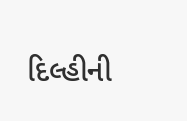દિલ્હીની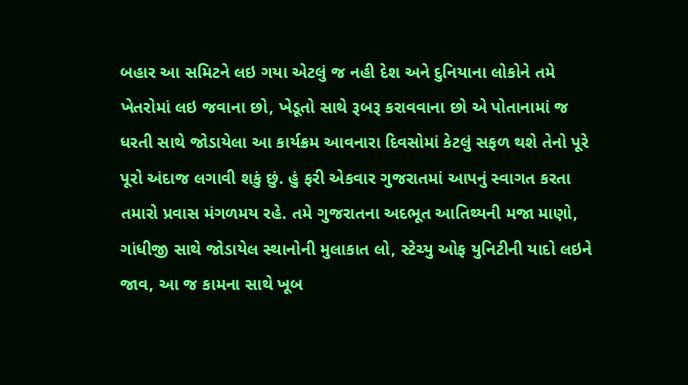બહાર આ સમિટને લઇ ગયા એટલું જ નહી દેશ અને દુનિયાના લોકોને તમે ખેતરોમાં લઇ જવાના છો, ખેડૂતો સાથે રૂબરૂ કરાવવાના છો એ પોતાનામાં જ ધરતી સાથે જોડાયેલા આ કાર્યક્રમ આવનારા દિવસોમાં કેટલું સફળ થશે તેનો પૂરે પૂરો અંદાજ લગાવી શકું છું. હું ફરી એકવાર ગુજરાતમાં આપનું સ્વાગત કરતા તમારો પ્રવાસ મંગળમય રહે. તમે ગુજરાતના અદભૂત આતિથ્યની મજા માણો, ગાંધીજી સાથે જોડાયેલ સ્થાનોની મુલાકાત લો, સ્ટેચ્યુ ઓફ યુનિટીની યાદો લઇને જાવ, આ જ કામના સાથે ખૂબ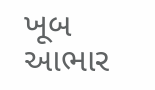ખૂબ આભાર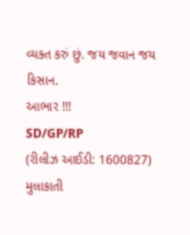વ્યક્ત કરું છું. જય જવાન જય કિસાન.
આભાર !!!
SD/GP/RP
(રીલીઝ આઈડી: 1600827)
મુલાકાતી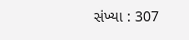સંખ્યા : 307